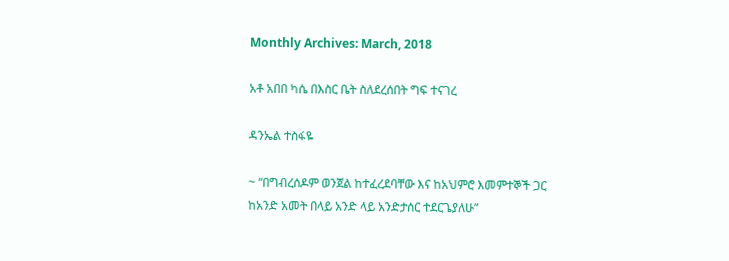Monthly Archives: March, 2018

አቶ አበበ ካሴ በእስር ቤት ስለደረሰበት ግፍ ተናገረ

ዳንኤል ተስፋዬ

~ “በግብረሰዶም ወንጀል ከተፈረደባቸው እና ከአህምሮ እመምተኞች ጋር ከአንድ አመት በላይ አንድ ላይ አንድታሰር ተደርጌያለሁ”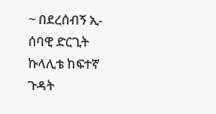~ በደረሰብኝ ኢ-ሰባዊ ድርጊት ኩላሊቴ ከፍተኛ ጉዳት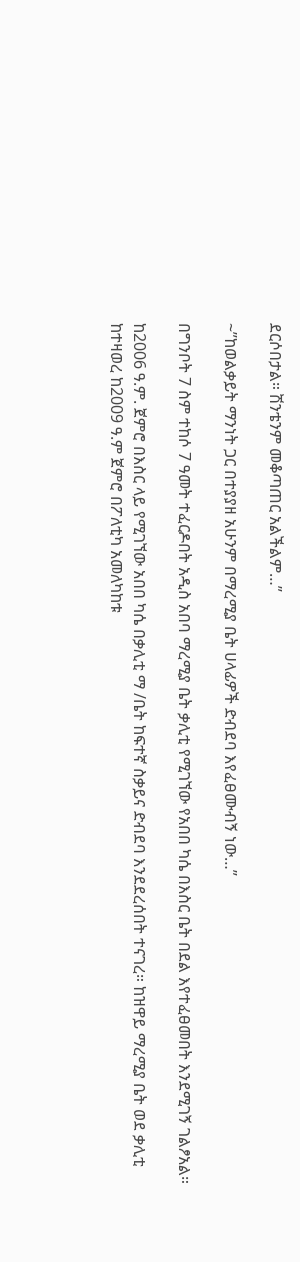ደርሶበታል። ሽንቴንም መቆጣጠር አልችልም…”

~”ከወልቃይት ማንነት ጋር በተያያዘ አሁንም በማረሚያ ቤት ሀላፊዎች ድብደባ እየፈፀሙብኝ ነው…”

በግንቦት 7 ስም ተከሶ 7 ዓመት ተፈርዶበት አዲስ አበባ ማረሚያ ቤት ቃሊቲ የሚገኘው የአበበ ካሴ በእስር ቤት በደል እየተፈፀመበት እንደሚገኝ ገልፆአል።

ከ2006 ዓ.ም. ጀምሮ በእስር ላይ የሚገኘው አበበ ካሴ በቃሊቲ ማ /ቤት ከፍተኛ ስቃይና ድብደባ እንደደረሰበት ተናገረ። ከዝዋይ ማረሚያ ቤት ወደ ቃሊቲ ከተዛወረ ከ2009 ዓ.ም ጀምሮ በፖለቲካ አመለካከቱ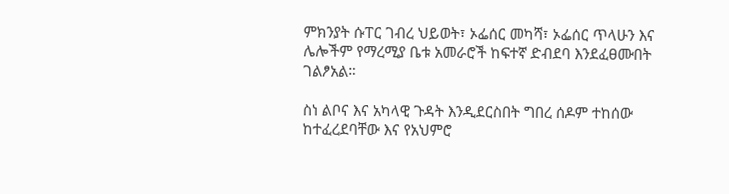ምክንያት ሱፐር ገብረ ህይወት፣ ኦፌሰር መካሻ፣ ኦፌሰር ጥላሁን እና ሌሎችም የማረሚያ ቤቱ አመራሮች ከፍተኛ ድብደባ እንደፈፀሙበት ገልፆአል።

ስነ ልቦና እና አካላዊ ጉዳት እንዲደርስበት ግበረ ሰዶም ተከሰው ከተፈረደባቸው እና የአህምሮ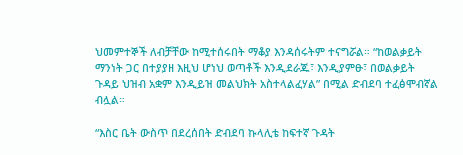ህመምተኞች ለብቻቸው ከሚተሰሩበት ማቆያ እንዳሰሩትም ተናግሯል። “ከወልቃይት ማንነት ጋር በተያያዘ እዚህ ሆነህ ወጣቶች እንዲደራጁ፣ እንዲያምፁ፣ በወልቃይት ጉዳይ ህዝብ አቋም እንዲይዝ መልህክት አስተላልፈሃል” በሚል ድብደባ ተፈፅሞብኛል ብሏል።

“እስር ቤት ውስጥ በደረሰበት ድብደባ ኩላሊቴ ከፍተኛ ጉዳት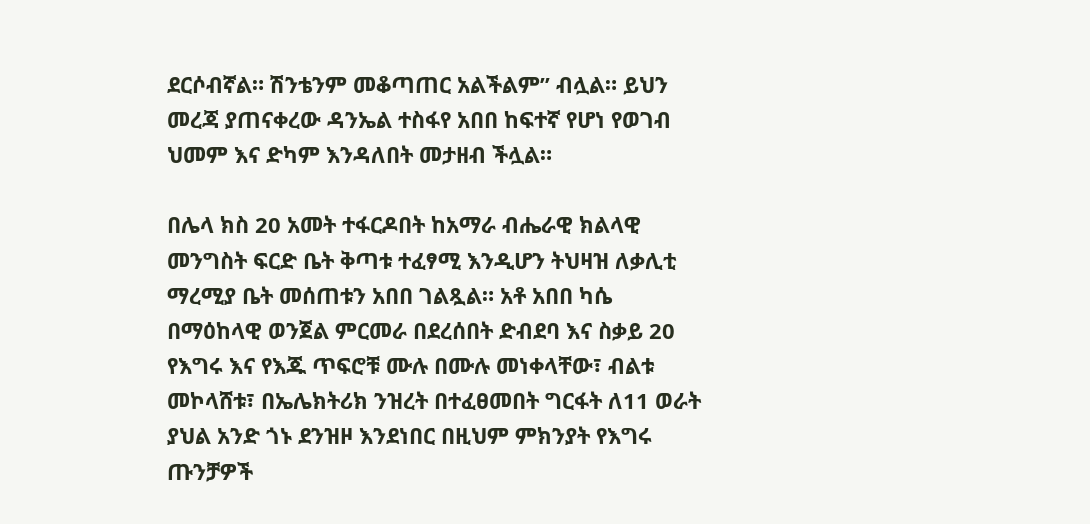ደርሶብኛል። ሽንቴንም መቆጣጠር አልችልም” ብሏል። ይህን መረጃ ያጠናቀረው ዳንኤል ተስፋየ አበበ ከፍተኛ የሆነ የወገብ ህመም እና ድካም እንዳለበት መታዘብ ችሏል።

በሌላ ክስ 20 አመት ተፋርዶበት ከአማራ ብሔራዊ ክልላዊ መንግስት ፍርድ ቤት ቅጣቱ ተፈፃሚ እንዲሆን ትህዛዝ ለቃሊቲ ማረሚያ ቤት መሰጠቱን አበበ ገልጿል። አቶ አበበ ካሴ በማዕከላዊ ወንጀል ምርመራ በደረሰበት ድብደባ እና ስቃይ 20 የእግሩ እና የእጁ ጥፍሮቹ ሙሉ በሙሉ መነቀላቸው፣ ብልቱ መኮላሸቱ፣ በኤሌክትሪክ ንዝረት በተፈፀመበት ግርፋት ለ11 ወራት ያህል አንድ ጎኑ ደንዝዞ እንደነበር በዚህም ምክንያት የእግሩ ጡንቻዎች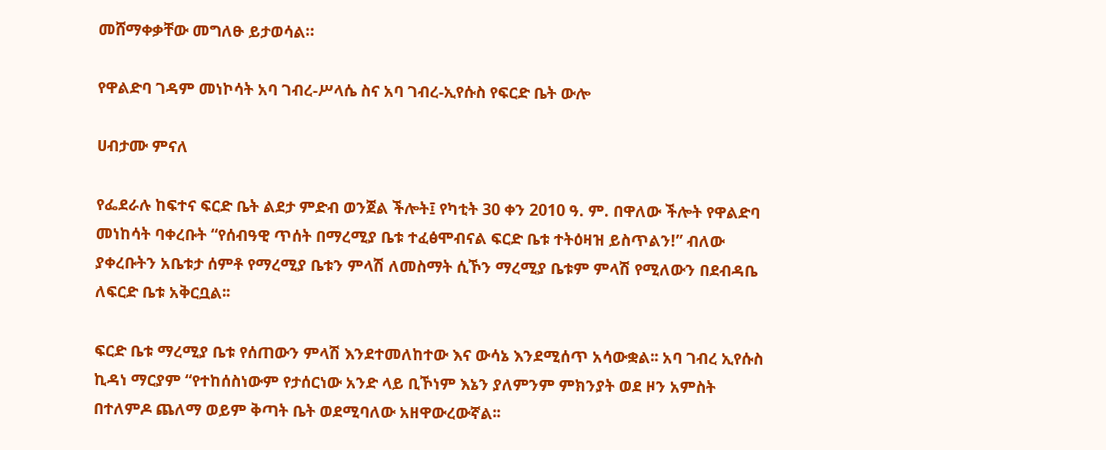መሸማቀቃቸው መግለፁ ይታወሳል።

የዋልድባ ገዳም መነኮሳት አባ ገብረ-ሥላሴ ስና አባ ገብረ-ኢየሱስ የፍርድ ቤት ውሎ

ሀብታሙ ምናለ

የፌደራሉ ከፍተና ፍርድ ቤት ልደታ ምድብ ወንጀል ችሎት፤ የካቲት 30 ቀን 2010 ዓ. ም. በዋለው ችሎት የዋልድባ መነከሳት ባቀረቡት “የሰብዓዊ ጥሰት በማረሚያ ቤቱ ተፈፅሞብናል ፍርድ ቤቱ ተትዕዛዝ ይስጥልን!” ብለው ያቀረቡትን አቤቱታ ሰምቶ የማረሚያ ቤቱን ምላሽ ለመስማት ሲኾን ማረሚያ ቤቱም ምላሽ የሚለውን በደብዳቤ ለፍርድ ቤቱ አቅርቧል፡፡

ፍርድ ቤቱ ማረሚያ ቤቱ የሰጠውን ምላሽ እንደተመለከተው እና ውሳኔ እንደሚሰጥ አሳውቋል፡፡ አባ ገብረ ኢየሱስ ኪዳነ ማርያም “የተከሰስነውም የታሰርነው አንድ ላይ ቢኾነም እኔን ያለምንም ምክንያት ወደ ዞን አምስት በተለምዶ ጨለማ ወይም ቅጣት ቤት ወደሚባለው አዘዋውረውኛል፡፡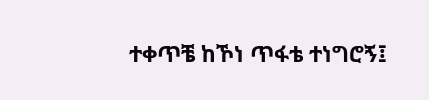ተቀጥቼ ከኾነ ጥፋቴ ተነግሮኝ፤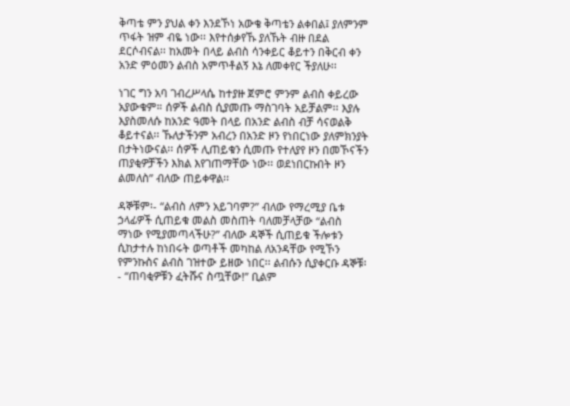ቅጣቴ ምን ያህል ቀን እንደኾነ አውቄ ቅጣቴን ልቀበል፤ ያለምንም ጥፋት ዝም ብዬ ነው፡፡ እየተሰቃየኹ ያለኹት ብዙ በደል ደርሶብናል፡፡ ከአመት በላይ ልብስ ሳንቀይር ቆይተን በቅርብ ቀን አንድ ምዕመን ልብስ አምጥቶልኝ እኔ ለመቀየር ችያለሁ፡፡

ነገር ግን አባ ገብረሥላሴ ከተያዙ ጀምሮ ምንም ልብስ ቀይረው አያውቁም። ሰዎች ልብስ ሲያመጡ ማስገባት አይቻልም፡፡ እያሉ እያስመለሱ ከአንድ ዓመት በላይ በአንድ ልብስ ብቻ ሳናወልቅ ቆይተናል፡፡ ኹለታችንም አብረን በአንድ ዞን የነበርነው ያለምክንያት በታትነውናል፡፡ ሰዎች ሊጠይቁን ሲመጡ የተለያየ ዞን በመኾናችን ጠያቂዎቻችን እክል እየገጠማቸው ነው፡፡ ወደነበርኩበት ዞን ልመለስ” ብለው ጠይቀዋል፡፡

ዳኞቹም፡- “ልብስ ለምን አይገባም?” ብለው የማረሚያ ቤቱ ኃላፊዎች ሲጠይቁ መልስ መስጠት ባለመቻላቻው “ልብስ ማነው የሚያመጣላችሁ?” ብለው ዳኞች ሲጠይቁ ችሎቱን ሲከታተሉ ከነበሩት ወጣቶች መካከል ለአንዳቸው የሚኾን የምንኩስና ልብስ ገዝተው ይዘው ነበር፡፡ ልብሱን ሲያቀርቡ ዳኞቹ፡- “ጠባቂዎቹን ፈትሹና ስጧቸው!” ቢልም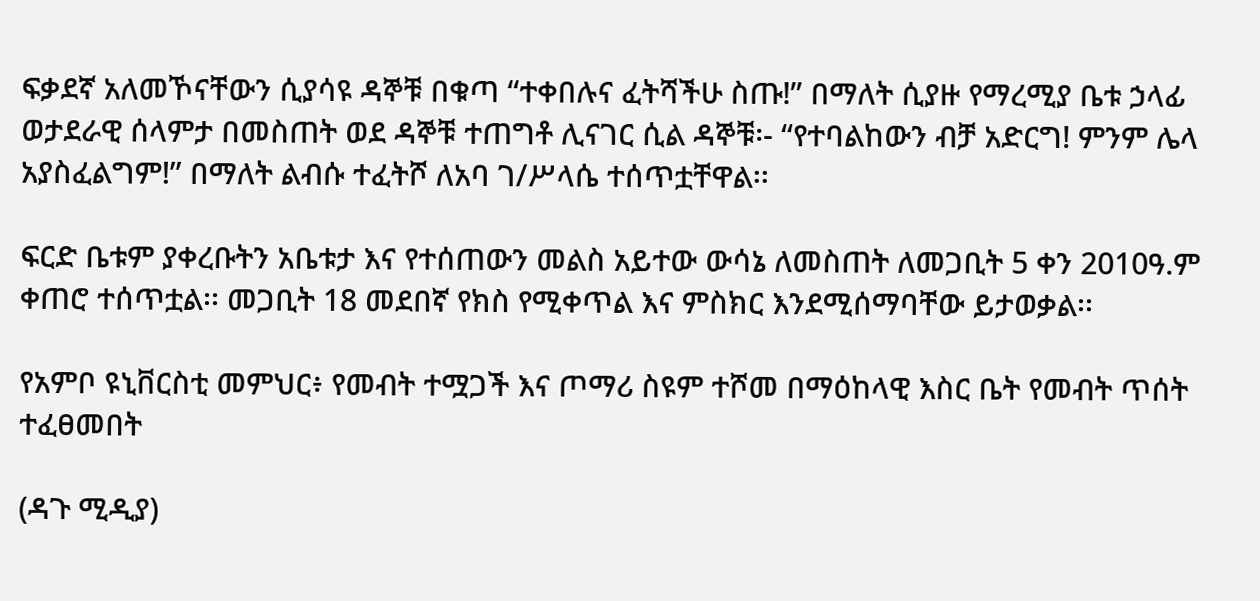ፍቃደኛ አለመኾናቸውን ሲያሳዩ ዳኞቹ በቁጣ “ተቀበሉና ፈትሻችሁ ስጡ!” በማለት ሲያዙ የማረሚያ ቤቱ ኃላፊ ወታደራዊ ሰላምታ በመስጠት ወደ ዳኞቹ ተጠግቶ ሊናገር ሲል ዳኞቹ፡- “የተባልከውን ብቻ አድርግ! ምንም ሌላ አያስፈልግም!” በማለት ልብሱ ተፈትሾ ለአባ ገ/ሥላሴ ተሰጥቷቸዋል፡፡

ፍርድ ቤቱም ያቀረቡትን አቤቱታ እና የተሰጠውን መልስ አይተው ውሳኔ ለመስጠት ለመጋቢት 5 ቀን 2010ዓ.ም ቀጠሮ ተሰጥቷል፡፡ መጋቢት 18 መደበኛ የክስ የሚቀጥል እና ምስክር እንደሚሰማባቸው ይታወቃል፡፡

የአምቦ ዩኒቨርስቲ መምህር፥ የመብት ተሟጋች እና ጦማሪ ስዩም ተሾመ በማዕከላዊ እስር ቤት የመብት ጥሰት ተፈፀመበት

(ዳጉ ሚዲያ)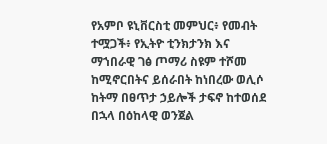የአምቦ ዩኒቨርስቲ መምህር፥ የመብት ተሟጋች፥ የኢትዮ ቲንክታንክ እና ማኀበራዊ ገፅ ጦማሪ ስዩም ተሾመ ከሚኖርበትና ይሰራበት ከነበረው ወሊሶ ከትማ በፀጥታ ኃይሎች ታፍኖ ከተወሰደ በኋላ በዕከላዊ ወንጀል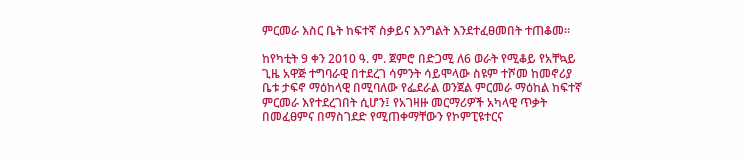ምርመራ እስር ቤት ከፍተኛ ስቃይና እንግልት እንደተፈፀመበት ተጠቆመ።

ከየካቲት 9 ቀን 2010 ዓ. ም. ጀምሮ በድጋሚ ለ6 ወራት የሚቆይ የአቸኳይ ጊዜ አዋጅ ተግባራዊ በተደረገ ሳምንት ሳይሞላው ስዩም ተሾመ ከመኖሪያ ቤቱ ታፍኖ ማዕከላዊ በሚባለው የፌደራል ወንጀል ምርመራ ማዕከል ከፍተኛ ምርመራ እየተደረገበት ሲሆን፤ የአገዛዙ መርማሪዎች አካላዊ ጥቃት በመፈፀምና በማስገደድ የሚጠቀማቸውን የኮምፒዩተርና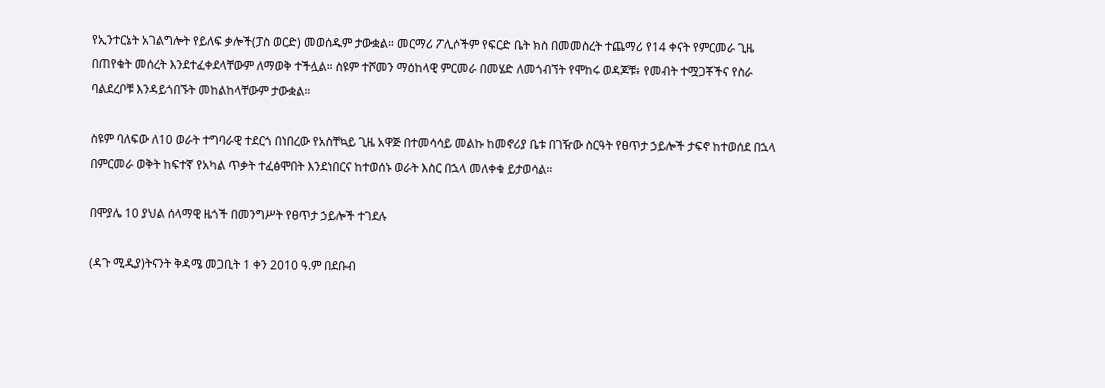የኢንተርኔት አገልግሎት የይለፍ ቃሎች(ፓስ ወርድ) መወሰዱም ታውቋል። መርማሪ ፖሊሶችም የፍርድ ቤት ክስ በመመስረት ተጨማሪ የ14 ቀናት የምርመራ ጊዜ በጠየቁት መሰረት እንደተፈቀደላቸውም ለማወቅ ተችሏል። ስዩም ተሾመን ማዕከላዊ ምርመራ በመሄድ ለመጎብኘት የሞከሩ ወዳጆቹ፥ የመብት ተሟጋቾችና የስራ ባልደረቦቹ እንዳይጎበኙት መከልከላቸውም ታውቋል።

ስዩም ባለፍው ለ10 ወራት ተግባራዊ ተደርጎ በነበረው የአስቸኳይ ጊዜ አዋጅ በተመሳሳይ መልኩ ከመኖሪያ ቤቱ በገዥው ስርዓት የፀጥታ ኃይሎች ታፍኖ ከተወሰደ በኋላ በምርመራ ወቅት ከፍተኛ የአካል ጥቃት ተፈፅሞበት እንደነበርና ከተወሰኑ ወራት እስር በኋላ መለቀቁ ይታወሳል።

በሞያሌ 10 ያህል ሰላማዊ ዜጎች በመንግሥት የፀጥታ ኃይሎች ተገደሉ

(ዳጉ ሚዲያ)ትናንት ቅዳሜ መጋቢት 1 ቀን 2010 ዓ.ም በደቡብ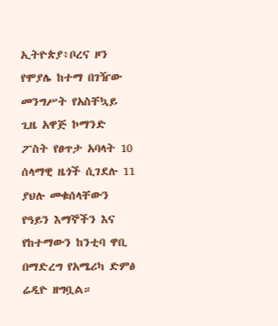ኢትዮጵያ፥ቦረና ዞን የሞያሌ ከተማ በገዥው መንግሥት የአስቸኳይ ጊዜ አዋጅ ኮማንድ ፖስት የፀጥታ አባላት 10 ሰላማዊ ዜጎች ሲገደሉ 11 ያህሉ መቁሰላቸውን የዓይን እማኞችን እና የከተማውን ከንቲባ ዋቢ በማድረግ የአሜሪካ ድምፅ ሬዲዮ ዘግቧል።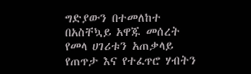ግድያውን በተመለከተ በአስቸኳይ አዋጁ መሰረት የመላ ሀገሪቱን አጠቃላይ የጠጥታ እና የተፈጥሮ ሃብትን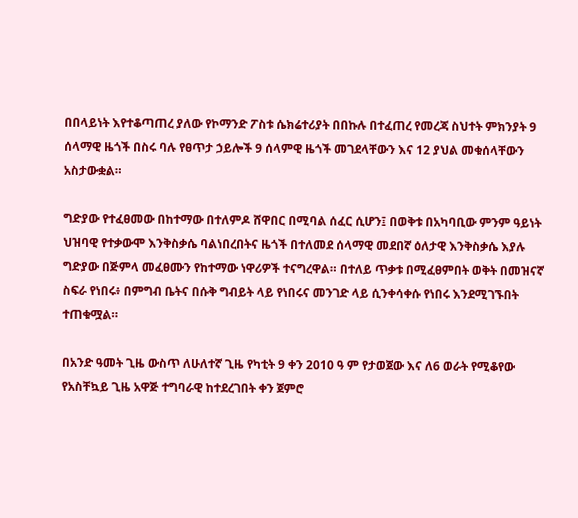በበላይነት እየተቆጣጠረ ያለው የኮማንድ ፖስቱ ሴክሬተሪያት በበኩሉ በተፈጠረ የመረጃ ስህተት ምክንያት 9 ሰላማዊ ዜጎች በስሩ ባሉ የፀጥታ ኃይሎች 9 ሰላምዊ ዜጎች መገደላቸውን እና 12 ያህል መቁሰላቸውን አስታውቋል።

ግድያው የተፈፀመው በከተማው በተለምዶ ሸዋበር በሚባል ሰፈር ሲሆን፤ በወቅቱ በአካባቢው ምንም ዓይነት ህዝባዊ የተቃውሞ እንቅስቃሴ ባልነበረበትና ዜጎች በተለመደ ሰላማዊ መደበኛ ዕለታዊ እንቅስቃሴ እያሉ ግድያው በጅምላ መፈፀሙን የከተማው ነዋሪዎች ተናግረዋል። በተለይ ጥቃቱ በሚፈፀምበት ወቅት በመዝናኛ ስፍራ የነበሩ፥ በምግብ ቤትና በሱቅ ግብይት ላይ የነበሩና መንገድ ላይ ሲንቀሳቀሱ የነበሩ እንደሚገኙበት ተጠቁሟል።

በአንድ ዓመት ጊዜ ውስጥ ለሁለተኛ ጊዜ የካቲት 9 ቀን 2010 ዓ ም የታወጀው እና ለ6 ወራት የሚቆየው የአስቸኳይ ጊዜ አዋጅ ተግባራዊ ከተደረገበት ቀን ጀምሮ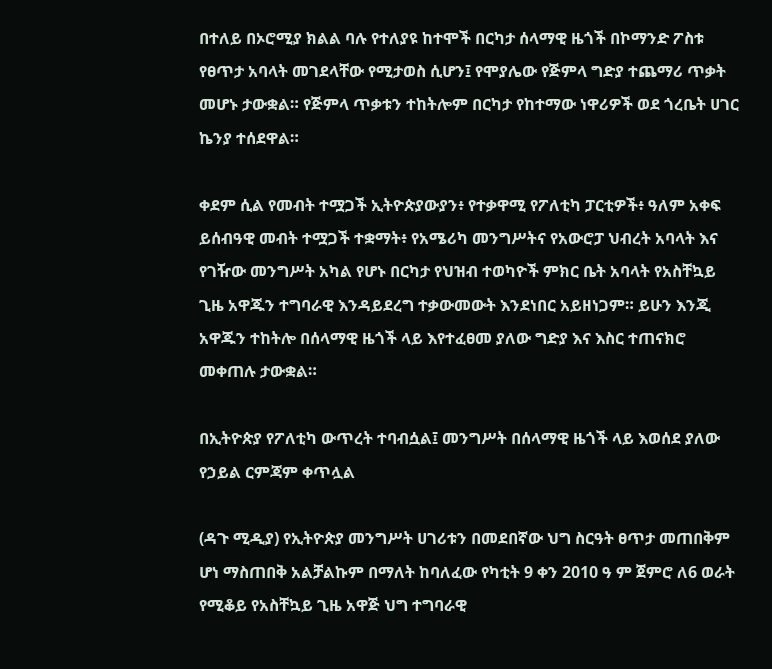በተለይ በኦሮሚያ ክልል ባሉ የተለያዩ ከተሞች በርካታ ሰላማዊ ዜጎች በኮማንድ ፖስቱ የፀጥታ አባላት መገደላቸው የሚታወስ ሲሆን፤ የሞያሌው የጅምላ ግድያ ተጨማሪ ጥቃት መሆኑ ታውቋል። የጅምላ ጥቃቱን ተከትሎም በርካታ የከተማው ነዋሪዎች ወደ ጎረቤት ሀገር ኬንያ ተሰደዋል።

ቀደም ሲል የመብት ተሟጋች ኢትዮጵያውያን፥ የተቃዋሚ የፖለቲካ ፓርቲዎች፥ ዓለም አቀፍ ይሰብዓዊ መብት ተሟጋች ተቋማት፥ የአሜሪካ መንግሥትና የአውሮፓ ህብረት አባላት እና የገዥው መንግሥት አካል የሆኑ በርካታ የህዝብ ተወካዮች ምክር ቤት አባላት የአስቸኳይ ጊዜ አዋጁን ተግባራዊ እንዳይደረግ ተቃውመውት እንደነበር አይዘነጋም። ይሁን እንጂ አዋጁን ተከትሎ በሰላማዊ ዜጎች ላይ እየተፈፀመ ያለው ግድያ እና እስር ተጠናክሮ መቀጠሉ ታውቋል።

በኢትዮጵያ የፖለቲካ ውጥረት ተባብሷል፤ መንግሥት በሰላማዊ ዜጎች ላይ እወሰደ ያለው የኃይል ርምጃም ቀጥሏል

(ዳጉ ሚዲያ) የኢትዮጵያ መንግሥት ሀገሪቱን በመደበኛው ህግ ስርዓት ፀጥታ መጠበቅም ሆነ ማስጠበቅ አልቻልኩም በማለት ከባለፈው የካቲት 9 ቀን 2010 ዓ ም ጀምሮ ለ6 ወራት የሚቆይ የአስቸኳይ ጊዜ አዋጅ ህግ ተግባራዊ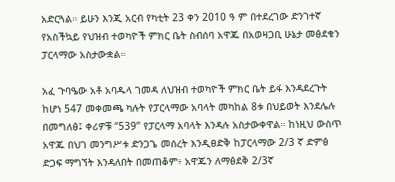አድርጓል። ይሁን እንጂ አርብ የካቲት 23 ቀን 2010 ዓ ም በተደረገው ድንገተኛ የአስችኳይ የህዝብ ተወካዮች ምክር ቤት ስብሰባ አዋጁ በአወዛጋቢ ሁኔታ መፅደቁን ፓርላማው አስታውቋል።

አፈ ጉባዔው አቶ አባዱላ ገመዳ ለህዝብ ተወካዮች ምክር ቤት ይፋ እንዳደረጉት ከሆነ 547 መቀመጫ ካሉት የፓርላማው አባላት መካከል 8ቱ በህይወት እንደሌሉ በመግለፅ፤ ቀሪዎቹ “539” የፓርላማ አባላት እንዳሉ አስታውቀዋል። ከነዚህ ውስጥ አዋጁ በህገ መንግሥቱ ድንጋጌ መሰረት እንዲፀድቅ ከፓርላማው 2/3 ኛ ድምፅ ድጋፍ ማግኘት እንዳለበት በመጠቆም፥ አዋጁን ለማፅደቅ 2/3ኛ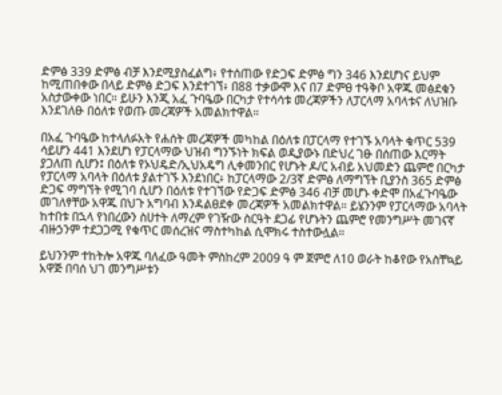ድምፅ 339 ድምፅ ብቻ እንደሚያስፈልግ፥ የተሰጠው የድጋፍ ድምፅ ግን 346 እንደሆነና ይህም ከሚጠበቀው በላይ ድምፅ ድጋፍ እንደተገኘ፥ በ88 ተቃውሞ እና በ7 ድምፀ ተዓቅቦ አዋጁ መፅደቁን አስታውቀው ነበር። ይሁን እንጂ አፈ ጉባዔው በርካታ የተሳሳቱ መረጃዎችን ለፓርላማ አባላቱና ለህዝቡ እንደገለፁ በዕለቱ የወጡ መረጃዎች አመልክተዋል።

በአፈ ጉባዔው ከተላለፉአት የሐሰት መረጃዎች መካከል በዕለቱ በፓርላማ የተገኙ አባላት ቁጥር 539 ሳይሆን 441 እንደሆነ የፓርላማው ህዝብ ግንኙነት ክፍል ወዲያውኑ በድህረ ገፁ በሰጠው እርማት ያጋለጠ ሲሆን፤ በዕለቱ የኦህዴድ/ኢህአዴግ ሊቀመንበር የሆኑት ዶ/ር አብይ አህመድን ጨምሮ በርካታ የፓርላማ አባላት በዕለቱ ያልተገኙ እንደነበር፥ ከፓርላማው 2/3ኛ ድምፅ ለማግኘት ቢያንስ 365 ድምፅ ድጋፍ ማግኘት የሚገባ ሲሆን በዕለቱ የተገኘው የድጋፍ ድምፅ 346 ብቻ መሆኑ ቀድሞ በአፈጉባዔው መገለፃቸው አዋጁ በህጉ አግባብ እንዳልፀደቀ መረጃዎች አመልክተዋል። ይሄንንም የፓርላማው አባላት ከተበቱ በኋላ የነበረውን ስሀተት ለማረም የገዥው ስርዓት ደጋፊ የሆኑትን ጨምሮ የመንግሥት መገናኛ ብዙኃንም ተደጋጋሚ የቁጥር መሰረዝና ማስተካከል ሲሞክሩ ተስተውሏል።

ይህንንም ተከትሎ አዋጁ ባለፈው ዓመት ምስከረም 2009 ዓ ም ጀምሮ ለ10 ወራት ከቆየው የአስቸኳይ አዋጅ በባሰ ህገ መንግሥቱን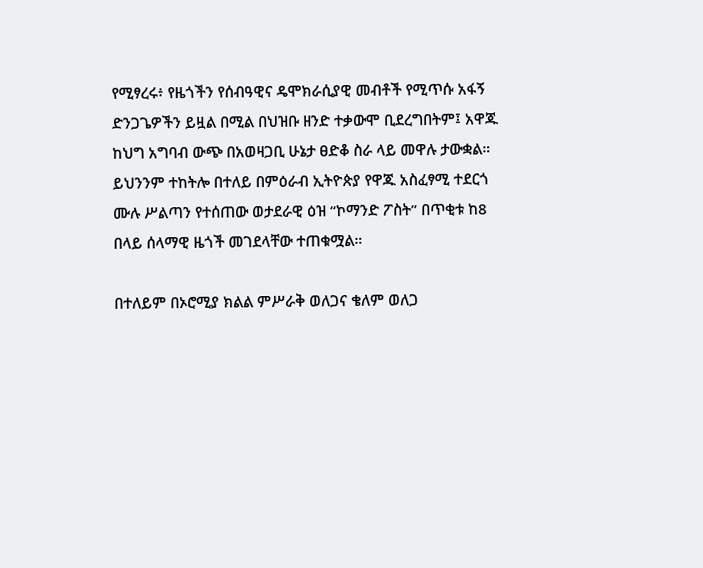የሚፃረሩ፥ የዜጎችን የሰብዓዊና ዴሞክራሲያዊ መብቶች የሚጥሱ አፋኝ ድንጋጌዎችን ይዟል በሚል በህዝቡ ዘንድ ተቃውሞ ቢደረግበትም፤ አዋጁ ከህግ አግባብ ውጭ በአወዛጋቢ ሁኔታ ፀድቆ ስራ ላይ መዋሉ ታውቋል። ይህንንም ተከትሎ በተለይ በምዕራብ ኢትዮጵያ የዋጁ አስፈፃሚ ተደርጎ ሙሉ ሥልጣን የተሰጠው ወታደራዊ ዕዝ “ኮማንድ ፖስት” በጥቂቱ ከ8 በላይ ሰላማዊ ዜጎች መገደላቸው ተጠቁሟል።

በተለይም በኦሮሚያ ክልል ምሥራቅ ወለጋና ቄለም ወለጋ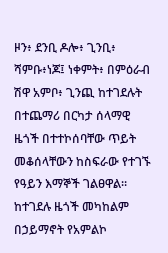ዞን፥ ደንቢ ዶሎ፥ ጊንቢ፥ ሻምቡ፥ነጆ፤ ነቀምት፥ በምዕራብ ሽዋ አምቦ፥ ጊንጪ ከተገደሉት በተጨማሪ በርካታ ሰላማዊ ዜጎች በተተኮሰባቸው ጥይት መቆሰላቸውን ከስፍራው የተገኙ የዓይን እማኞች ገልፀዋል። ከተገደሉ ዜጎች መካከልም በኃይማኖት የአምልኮ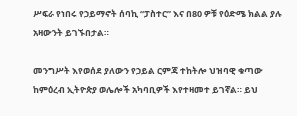ሥፍራ የነበሩ የኃይማኖት ሰባኪ “ፓስተር” እና በ80 ዎቹ የዕድሜ ክልል ያሉ አዛውንት ይገኙበታል።

መንግሥት እየወሰደ ያለውን የኃይል ርምጃ ተከትሎ ህዝባዊ ቁጣው ከምዕረብ ኢትዮጵያ ወሌሎች አካባቢዎች እየተዛመተ ይገኛል። ይህ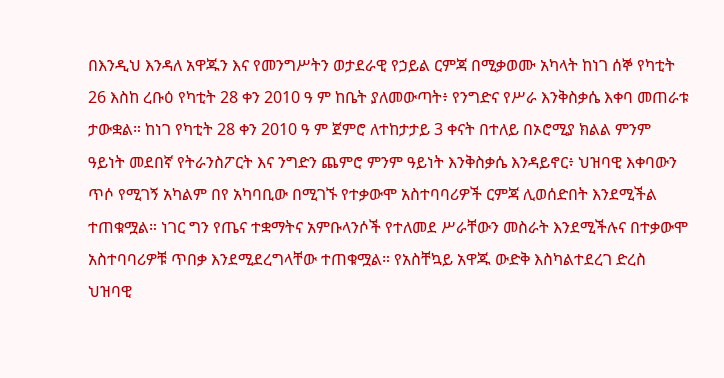በእንዲህ እንዳለ አዋጁን እና የመንግሥትን ወታደራዊ የኃይል ርምጃ በሚቃወሙ አካላት ከነገ ሰኞ የካቲት 26 እስከ ረቡዕ የካቲት 28 ቀን 2010 ዓ ም ከቤት ያለመውጣት፥ የንግድና የሥራ እንቅስቃሴ እቀባ መጠራቱ ታውቋል። ከነገ የካቲት 28 ቀን 2010 ዓ ም ጀምሮ ለተከታታይ 3 ቀናት በተለይ በኦሮሚያ ክልል ምንም ዓይነት መደበኛ የትራንስፖርት እና ንግድን ጨምሮ ምንም ዓይነት እንቅስቃሴ እንዳይኖር፥ ህዝባዊ እቀባውን ጥሶ የሚገኝ አካልም በየ አካባቢው በሚገኙ የተቃውሞ አስተባባሪዎች ርምጃ ሊወሰድበት እንደሚችል ተጠቁሟል። ነገር ግን የጤና ተቋማትና አምቡላንሶች የተለመደ ሥራቸውን መስራት እንደሚችሉና በተቃውሞ አስተባባሪዎቹ ጥበቃ እንደሚደረግላቸው ተጠቁሟል። የአስቸኳይ አዋጁ ውድቅ እስካልተደረገ ድረስ ህዝባዊ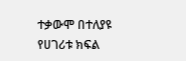ተቃውሞ በተለያዩ የሀገሪቱ ክፍል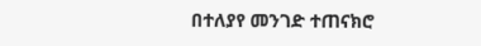በተለያየ መንገድ ተጠናክሮ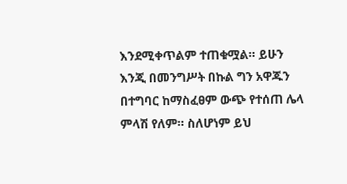እንደሚቀጥልም ተጠቁሟል። ይሁን እንጂ በመንግሥት በኩል ግን አዋጁን በተግባር ከማስፈፀም ውጭ የተሰጠ ሌላ ምላሽ የለም። ስለሆነም ይህ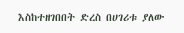እስከተዘገበበት ድረስ በሀገሪቱ ያለው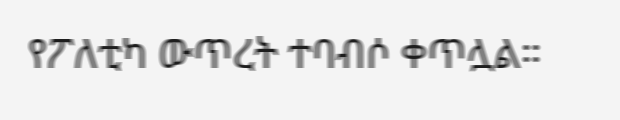የፖለቲካ ውጥረት ተባብሶ ቀጥሏል።